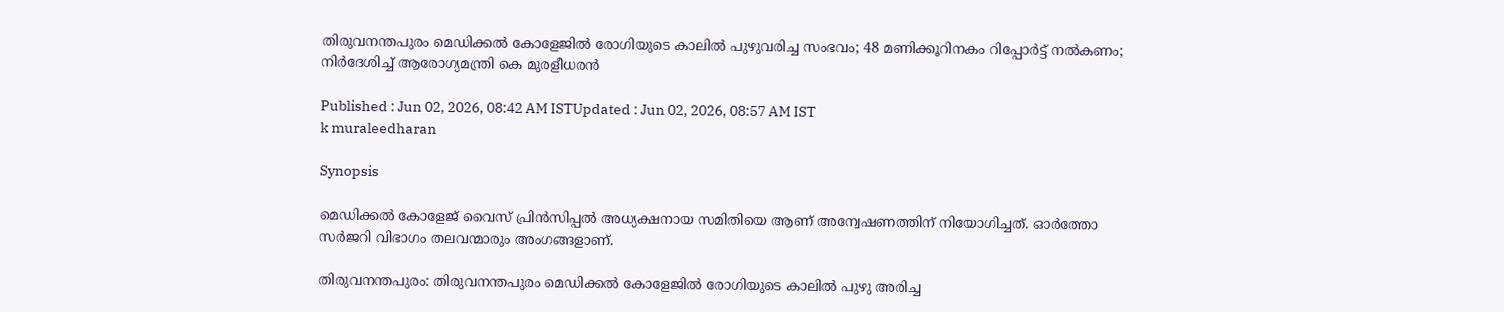തിരുവനന്തപുരം മെഡിക്കൽ കോളേജിൽ രോഗിയുടെ കാലിൽ പുഴുവരിച്ച സംഭവം; 48 മണിക്കൂറിനകം റിപ്പോർട്ട് നൽകണം; നിർദേശിച്ച് ആരോഗ്യമന്ത്രി കെ മുരളീധരൻ

Published : Jun 02, 2026, 08:42 AM ISTUpdated : Jun 02, 2026, 08:57 AM IST
k muraleedharan

Synopsis

മെഡിക്കൽ കോളേജ് വൈസ് പ്രിൻസിപ്പൽ അധ്യക്ഷനായ സമിതിയെ ആണ് അന്വേഷണത്തിന് നിയോഗിച്ചത്. ഓർത്തോ സർജറി വിഭാഗം തലവന്മാരും അംഗങ്ങളാണ്.

തിരുവനന്തപുരം‌: തിരുവനന്തപുരം മെഡിക്കൽ കോളേജിൽ രോഗിയുടെ കാലിൽ പുഴു അരിച്ച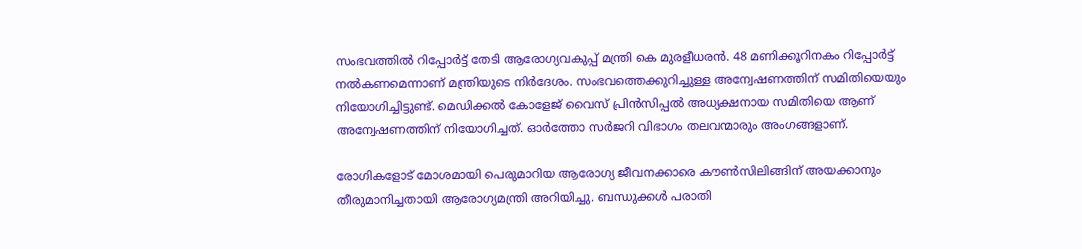സംഭവത്തിൽ റിപ്പോർട്ട് തേടി ആരോഗ്യവകുപ്പ് മന്ത്രി കെ മുരളീധരൻ. 48 മണിക്കൂറിനകം റിപ്പോർട്ട് നൽകണമെന്നാണ് മന്ത്രിയുടെ നിർദേശം. സംഭവത്തെക്കുറിച്ചുള്ള അന്വേഷണത്തിന് സമിതിയെയും നിയോഗിച്ചിട്ടുണ്ട്. മെഡിക്കൽ കോളേജ് വൈസ് പ്രിൻസിപ്പൽ അധ്യക്ഷനായ സമിതിയെ ആണ് അന്വേഷണത്തിന് നിയോഗിച്ചത്. ഓർത്തോ സർജറി വിഭാഗം തലവന്മാരും അംഗങ്ങളാണ്.

രോഗികളോട് മോശമായി പെരുമാറിയ ആരോഗ്യ ജീവനക്കാരെ കൗൺസിലിങ്ങിന് അയക്കാനും തീരുമാനിച്ചതായി ആരോഗ്യമന്ത്രി അറിയിച്ചു. ബന്ധുക്കൾ പരാതി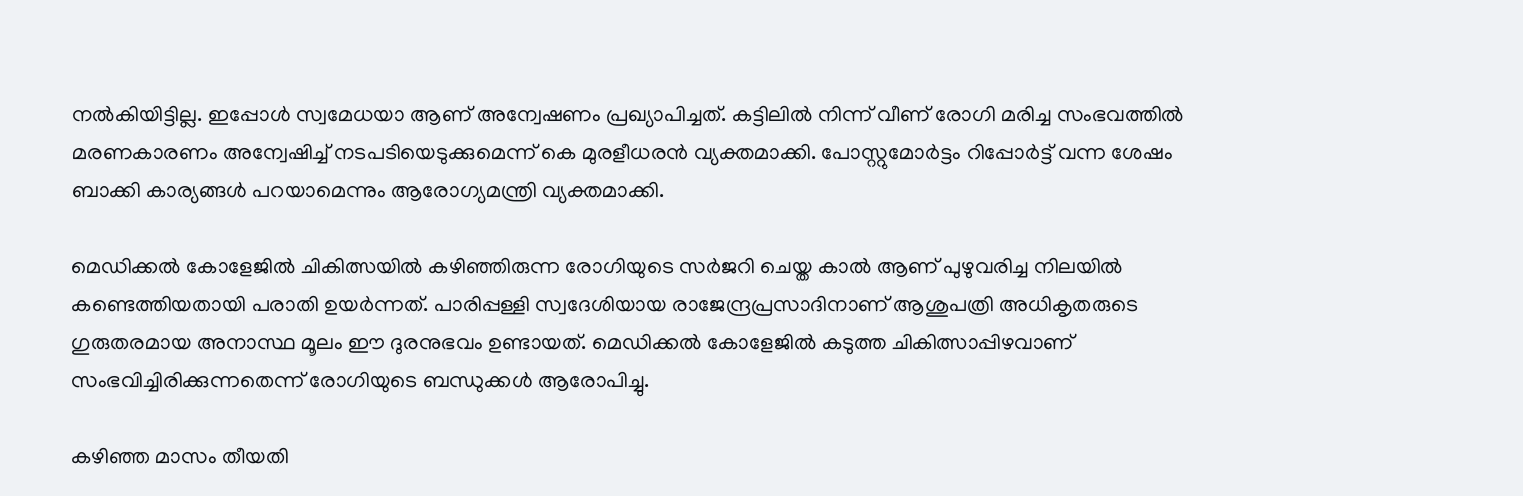നൽകിയിട്ടില്ല. ഇപ്പോൾ സ്വമേധയാ ആണ് അന്വേഷണം പ്രഖ്യാപിച്ചത്. കട്ടിലിൽ നിന്ന് വീണ് രോഗി മരിച്ച സംഭവത്തിൽ മരണകാരണം അന്വേഷിച്ച് നടപടിയെടുക്കുമെന്ന് കെ മുരളീധരൻ വ്യക്തമാക്കി. പോസ്റ്റുമോർട്ടം റിപ്പോർട്ട് വന്ന ശേഷം ബാക്കി കാര്യങ്ങൾ പറയാമെന്നും ആരോഗ്യമന്ത്രി വ്യക്തമാക്കി.

മെഡിക്കൽ കോളേജിൽ ചികിത്സയിൽ കഴിഞ്ഞിരുന്ന രോഗിയുടെ സർജറി ചെയ്ത കാൽ ആണ് പുഴുവരിച്ച നിലയിൽ കണ്ടെത്തിയതായി പരാതി ഉയര്‍ന്നത്. പാരിപ്പള്ളി സ്വദേശിയായ രാജേന്ദ്രപ്രസാദിനാണ് ആശുപത്രി അധികൃതരുടെ ഗുരുതരമായ അനാസ്ഥ മൂലം ഈ ദുരനുഭവം ഉണ്ടായത്. മെഡിക്കൽ കോളേജിൽ കടുത്ത ചികിത്സാപ്പിഴവാണ് സംഭവിച്ചിരിക്കുന്നതെന്ന് രോഗിയുടെ ബന്ധുക്കൾ ആരോപിച്ചു.

കഴിഞ്ഞ മാസം തീയതി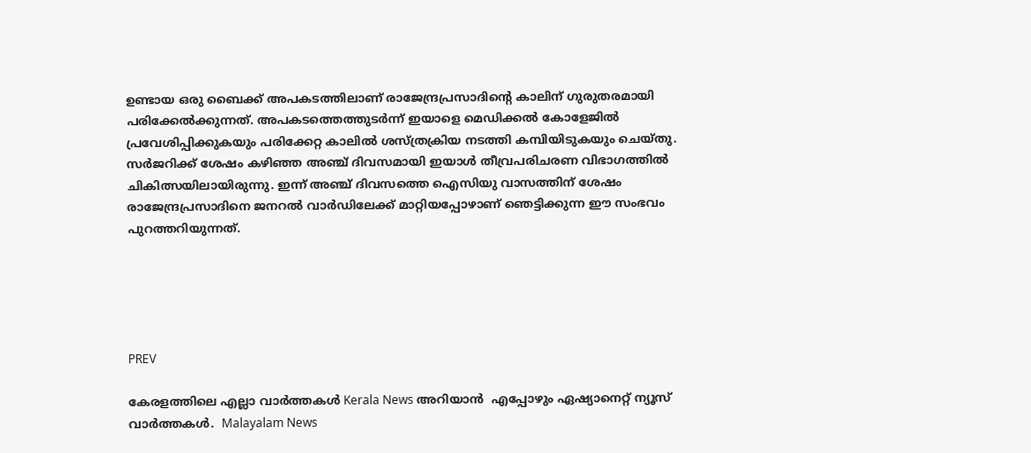ഉണ്ടായ ഒരു ബൈക്ക് അപകടത്തിലാണ് രാജേന്ദ്രപ്രസാദിന്റെ കാലിന് ഗുരുതരമായി പരിക്കേൽക്കുന്നത്. അപകടത്തെത്തുടർന്ന് ഇയാളെ മെഡിക്കൽ കോളേജിൽ പ്രവേശിപ്പിക്കുകയും പരിക്കേറ്റ കാലിൽ ശസ്ത്രക്രിയ നടത്തി കമ്പിയിടുകയും ചെയ്തു. സർജറിക്ക് ശേഷം കഴിഞ്ഞ അഞ്ച് ദിവസമായി ഇയാൾ തീവ്രപരിചരണ വിഭാഗത്തിൽ ചികിത്സയിലായിരുന്നു. ഇന്ന് അഞ്ച് ദിവസത്തെ ഐസിയു വാസത്തിന് ശേഷം രാജേന്ദ്രപ്രസാദിനെ ജനറൽ വാർഡിലേക്ക് മാറ്റിയപ്പോഴാണ് ഞെട്ടിക്കുന്ന ഈ സംഭവം പുറത്തറിയുന്നത്.





PREV

കേരളത്തിലെ എല്ലാ വാർത്തകൾ Kerala News അറിയാൻ  എപ്പോഴും ഏഷ്യാനെറ്റ് ന്യൂസ് വാർത്തകൾ.  Malayalam News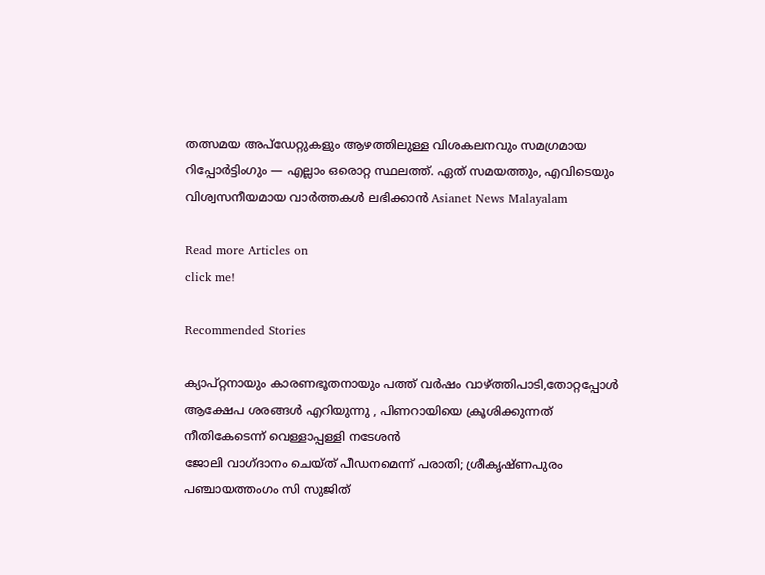തത്സമയ അപ്‌ഡേറ്റുകളും ആഴത്തിലുള്ള വിശകലനവും സമഗ്രമായ റിപ്പോർട്ടിംഗും — എല്ലാം ഒരൊറ്റ സ്ഥലത്ത്. ഏത് സമയത്തും, എവിടെയും വിശ്വസനീയമായ വാർത്തകൾ ലഭിക്കാൻ Asianet News Malayalam

Read more Articles on
click me!

Recommended Stories

ക്യാപ്റ്റനായും കാരണഭൂതനായും പത്ത് വർഷം വാഴ്ത്തിപാടി,തോറ്റപ്പോൾ ആക്ഷേപ ശരങ്ങൾ എറിയുന്നു , പിണറായിയെ ക്രൂശിക്കുന്നത് നീതികേടെന്ന് വെള്ളാപ്പള്ളി നടേശൻ
ജോലി വാഗ്ദാനം ചെയ്ത് പീഡനമെന്ന് പരാതി; ശ്രീകൃഷ്ണപുരം പഞ്ചായത്തംഗം സി സുജിത്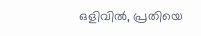ഒളിവിൽ, പ്രതിയെ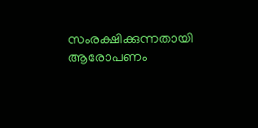സംരക്ഷിക്കുന്നതായി ആരോപണം